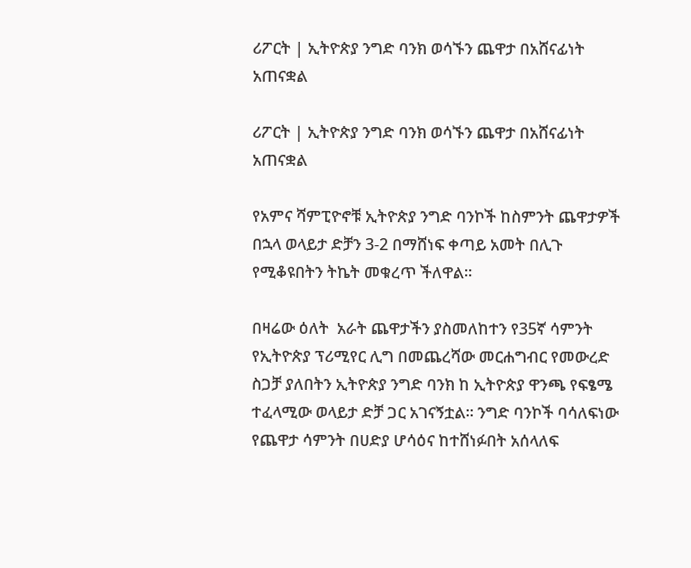ሪፖርት | ኢትዮጵያ ንግድ ባንክ ወሳኙን ጨዋታ በአሸናፊነት አጠናቋል

ሪፖርት | ኢትዮጵያ ንግድ ባንክ ወሳኙን ጨዋታ በአሸናፊነት አጠናቋል

የአምና ሻምፒዮኖቹ ኢትዮጵያ ንግድ ባንኮች ከስምንት ጨዋታዎች በኋላ ወላይታ ድቻን 3-2 በማሸነፍ ቀጣይ አመት በሊጉ የሚቆዩበትን ትኬት መቁረጥ ችለዋል።

በዛሬው ዕለት  አራት ጨዋታችን ያስመለከተን የ35ኛ ሳምንት የኢትዮጵያ ፕሪሚየር ሊግ በመጨረሻው መርሐግብር የመውረድ ስጋቻ ያለበትን ኢትዮጵያ ንግድ ባንክ ከ ኢትዮጵያ ዋንጫ የፍፄሜ ተፈላሚው ወላይታ ድቻ ጋር አገናኝቷል። ንግድ ባንኮች ባሳለፍነው የጨዋታ ሳምንት በሀድያ ሆሳዕና ከተሸነፉበት አሰላለፍ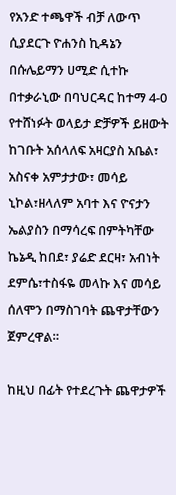የአንድ ተጫዋች ብቻ ለውጥ ሲያደርጉ ዮሐንስ ኪዳኔን በሱሌይማን ሀሚድ ሲተኩ በተቃራኒው በባህርዳር ከተማ 4-0 የተሸነፉት ወላይታ ድቻዎች ይዘውት ከገቡት አሰላለፍ አዛርያስ አቤል፣ አስናቀ አምታታው፣ መሳይ ኒኮል፣ዘላለም አባተ እና ዮናታን ኤልያስን በማሳረፍ በምትካቸው ኬኔዲ ከበደ፣ ያሬድ ደርዛ፣ አብነት ደምሴ፣ተስፋዬ መላኩ እና መሳይ ሰለሞን በማስገባት ጨዋታቸውን ጀምረዋል።

ከዚህ በፊት የተደረጉት ጨዋታዎች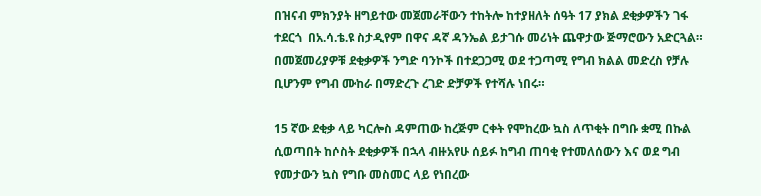በዝናብ ምክንያት ዘግይተው መጀመራቸውን ተከትሎ ከተያዘለት ሰዓት 17 ያክል ደቂቃዎችን ገፋ ተደርጎ  በአ.ሳ.ቴ.ዩ ስታዲየም በዋና ዳኛ ዳንኤል ይታገሱ መሪነት ጨዋታው ጅማሮውን አድርጓል። በመጀመሪያዎቹ ደቂቃዎች ንግድ ባንኮች በተደጋጋሚ ወደ ተጋጣሚ የግብ ክልል መድረስ የቻሉ ቢሆንም የግብ ሙከራ በማድረጉ ረገድ ድቻዎች የተሻሉ ነበሩ።

15 ኛው ደቂቃ ላይ ካርሎስ ዳምጠው ከረጅም ርቀት የሞከረው ኳስ ለጥቂት በግቡ ቋሚ በኩል ሲወጣበት ከሶስት ደቂቃዎች በኋላ ብዙአየሁ ሰይፉ ከግብ ጠባቂ የተመለሰውን እና ወደ ግብ የመታውን ኳስ የግቡ መስመር ላይ የነበረው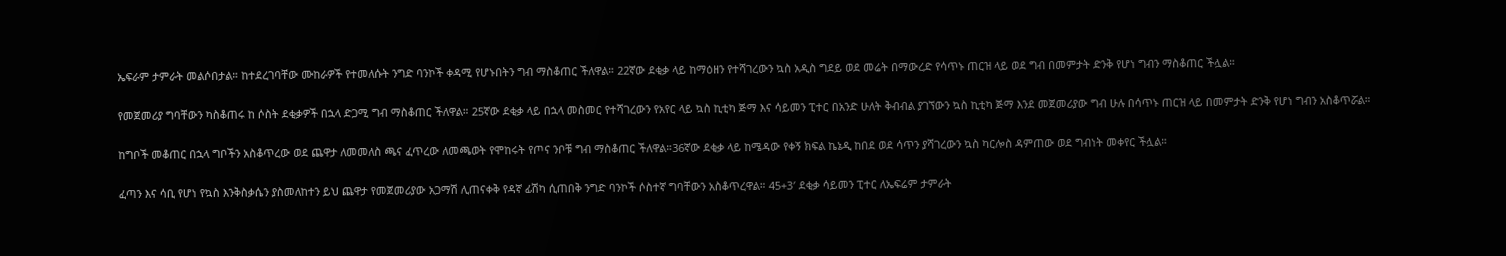ኤፍራም ታምራት መልሶበታል። ከተደረገባቸው ሙከራዎች የተመለሱት ንግድ ባንኮች ቀዳሚ የሆኑበትን ግብ ማስቆጠር ችለዋል። 22ኛው ደቂቃ ላይ ከማዕዘን የተሻገረውን ኳስ አዲስ ግደይ ወደ መሬት በማውረድ የሳጥኑ ጠርዝ ላይ ወደ ግብ በመምታት ድንቅ የሆነ ግብን ማስቆጠር ችሏል።

የመጀመሪያ ግባቸውን ካስቆጠሩ ከ ሶስት ደቂቃዎች በኋላ ድጋሚ ግብ ማስቆጠር ችለዋል። 25ኛው ደቂቃ ላይ በኋላ መስመር የተሻገረውን የአየር ላይ ኳስ ኪቲካ ጅማ እና ሳይመን ፒተር በአንድ ሁለት ቅብብል ያገኘውን ኳስ ኪቲካ ጅማ እንደ መጀመሪያው ግብ ሁሉ በሳጥኑ ጠርዝ ላይ በመምታት ድንቅ የሆነ ግብን አስቆጥሯል።

ከግቦች መቆጠር በኋላ ግቦችን አስቆጥረው ወደ ጨዋታ ለመመለስ ጫና ፈጥረው ለመጫወት የሞከሩት የጦና ንቦቹ ግብ ማስቆጠር ችለዋል።36ኛው ደቂቃ ላይ ከሜዳው የቀኝ ክፍል ኬኔዲ ከበደ ወደ ሳጥን ያሻገረውን ኳስ ካርሎስ ዳምጠው ወደ ግብነት መቀየር ችሏል።

ፈጣን እና ሳቢ የሆነ የኳስ እንቅስቃሴን ያስመለከተን ይህ ጨዋታ የመጀመሪያው አጋማሽ ሊጠናቀቅ የዳኛ ፊሽካ ሲጠበቅ ንግድ ባንኮች ሶስተኛ ግባቸውን አስቆጥረዋል። 45+3′ ደቂቃ ሳይመን ፒተር ለኤፍሬም ታምራት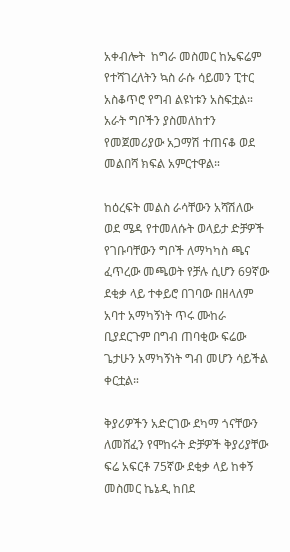አቀብሎት  ከግራ መስመር ከኤፍሬም የተሻገረለትን ኳስ ራሱ ሳይመን ፒተር አስቆጥሮ የግብ ልዩነቱን አስፍቷል። አራት ግቦችን ያስመለከተን የመጀመሪያው አጋማሽ ተጠናቆ ወደ መልበሻ ክፍል አምርተዋል።

ከዕረፍት መልስ ራሳቸውን አሻሽለው ወደ ሜዳ የተመለሱት ወላይታ ድቻዎች የገቡባቸውን ግቦች ለማካካስ ጫና ፈጥረው መጫወት የቻሉ ሲሆን 69ኛው ደቂቃ ላይ ተቀይሮ በገባው በዘላለም አባተ አማካኝነት ጥሩ ሙከራ ቢያደርጉም በግብ ጠባቂው ፍሬው ጌታሁን አማካኝነት ግብ መሆን ሳይችል ቀርቷል።

ቅያሪዎችን አድርገው ደካማ ጎናቸውን ለመሸፈን የሞከሩት ድቻዎች ቅያሪያቸው ፍሬ አፍርቶ 75ኛው ደቂቃ ላይ ከቀኝ መስመር ኬኔዲ ከበደ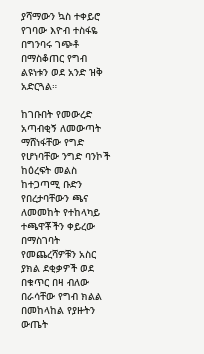ያሻማውን ኳስ ተቀይሮ የገባው እዮብ ተስፋዬ በግንባሩ ገጭቶ በማስቆጠር የግብ ልዩነቱን ወደ አንድ ዝቅ አድርጓል።

ከገቡበት የመውረድ አጣብቂኝ ለመውጣት ማሸነፋቸው የግድ የሆነባቸው ንግድ ባንኮች ከዕረፍት መልስ ከተጋጣሚ ቡድን የበረታባቸውን ጫና ለመመከት የተከላካይ ተጫዋቾችን ቀይረው በማስገባት የመጨረሻዎቹን አስር ያክል ደቂቃዎች ወደ በቁጥር በዛ ብለው በራሳቸው የግብ ክልል በመከላከል የያዙትን ውጤት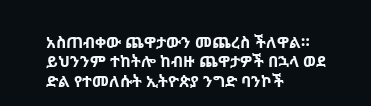አስጠብቀው ጨዋታውን መጨረስ ችለዋል። ይህንንም ተከትሎ ከብዙ ጨዋታዎች በኋላ ወደ ድል የተመለሱት ኢትዮጵያ ንግድ ባንኮች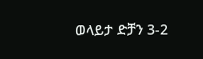ወላይታ ድቻን 3-2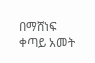በማሸነፍ ቀጣይ አመት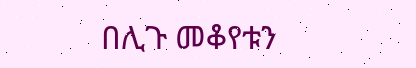በሊጉ መቆየቱን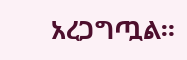አረጋግጧል።